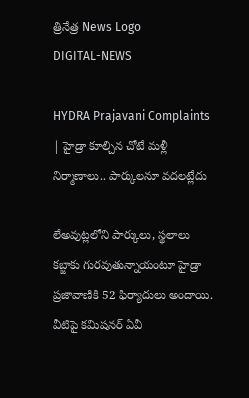త్రినేత్ర News Logo
DIGITAL-NEWS

HYDRA Prajavani Complaints | హైడ్రా కూల్చిన చోటే మళ్లీ నిర్మాణాలు.. పార్కులనూ వదలట్లేదు

లేఅవుట్లలోని పార్కులు, స్థలాలు కబ్జాకు గురవుతున్నాయంటూ హైడ్రా ప్రజావాణికి 52 ఫిర్యాదులు అందాయి. వీటిపై కమిషనర్ ఏవీ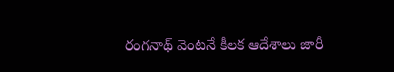రంగనాథ్ వెంటనే కీలక ఆదేశాలు జారీ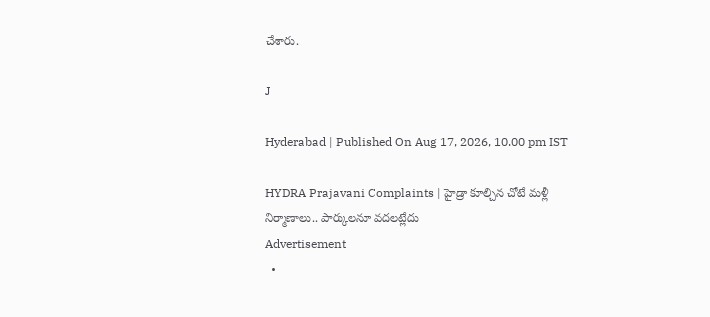చేశారు.

J

Hyderabad | Published On Aug 17, 2026, 10.00 pm IST

HYDRA Prajavani Complaints | హైడ్రా కూల్చిన చోటే మళ్లీ నిర్మాణాలు.. పార్కులనూ వదలట్లేదు
Advertisement
  •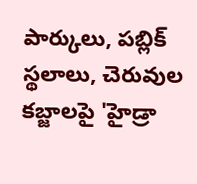పార్కులు, పబ్లిక్ స్థలాలు, చెరువుల కబ్జాలపై 'హైడ్రా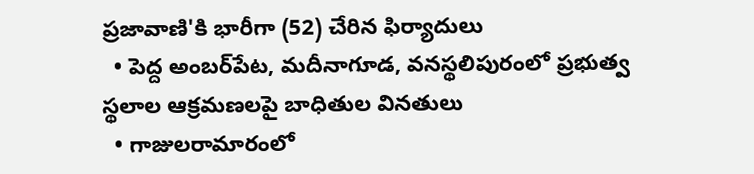ప్రజావాణి'కి భారీగా (52) చేరిన ఫిర్యాదులు
  • పెద్ద అంబర్‌పేట, మదీనాగూడ, వనస్థలిపురంలో ప్రభుత్వ స్థలాల ఆక్రమణలపై బాధితుల వినతులు
  • గాజులరామారంలో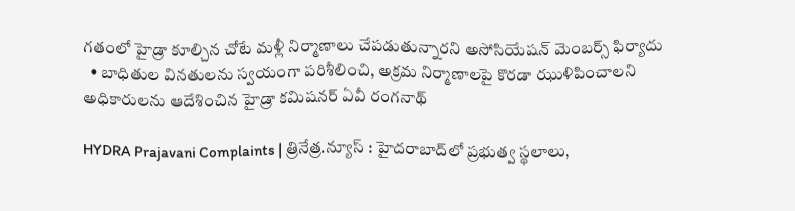గతంలో హైడ్రా కూల్చిన చోటే మళ్లీ నిర్మాణాలు చేపడుతున్నారని అసోసియేషన్ మెంబర్స్ ఫిర్యాదు
  • బాధితుల వినతులను స్వయంగా పరిశీలించి, అక్రమ నిర్మాణాలపై కొరడా ఝుళిపించాలని అధికారులను ఆదేశించిన హైడ్రా కమిషనర్ ఏవీ రంగనాథ్

HYDRA Prajavani Complaints | త్రినేత్ర.న్యూస్ : హైదరాబాద్‌లో ప్రభుత్వ స్థలాలు,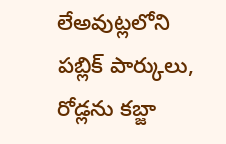లేఅవుట్లలోని పబ్లిక్ పార్కులు, రోడ్లను కబ్జా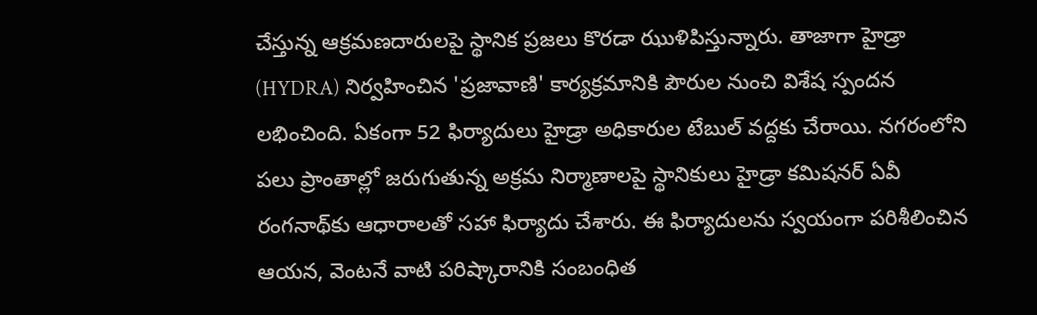చేస్తున్న ఆక్రమణదారులపై స్థానిక ప్రజలు కొరడా ఝుళిపిస్తున్నారు. తాజాగా హైడ్రా (HYDRA) నిర్వహించిన 'ప్రజావాణి' కార్యక్రమానికి పౌరుల నుంచి విశేష స్పందన లభించింది. ఏకంగా 52 ఫిర్యాదులు హైడ్రా అధికారుల టేబుల్ వద్దకు చేరాయి. నగరంలోని పలు ప్రాంతాల్లో జరుగుతున్న అక్రమ నిర్మాణాలపై స్థానికులు హైడ్రా కమిషనర్ ఏవీ రంగనాథ్‌కు ఆధారాలతో సహా ఫిర్యాదు చేశారు. ఈ ఫిర్యాదులను స్వయంగా పరిశీలించిన ఆయన, వెంటనే వాటి పరిష్కారానికి సంబంధిత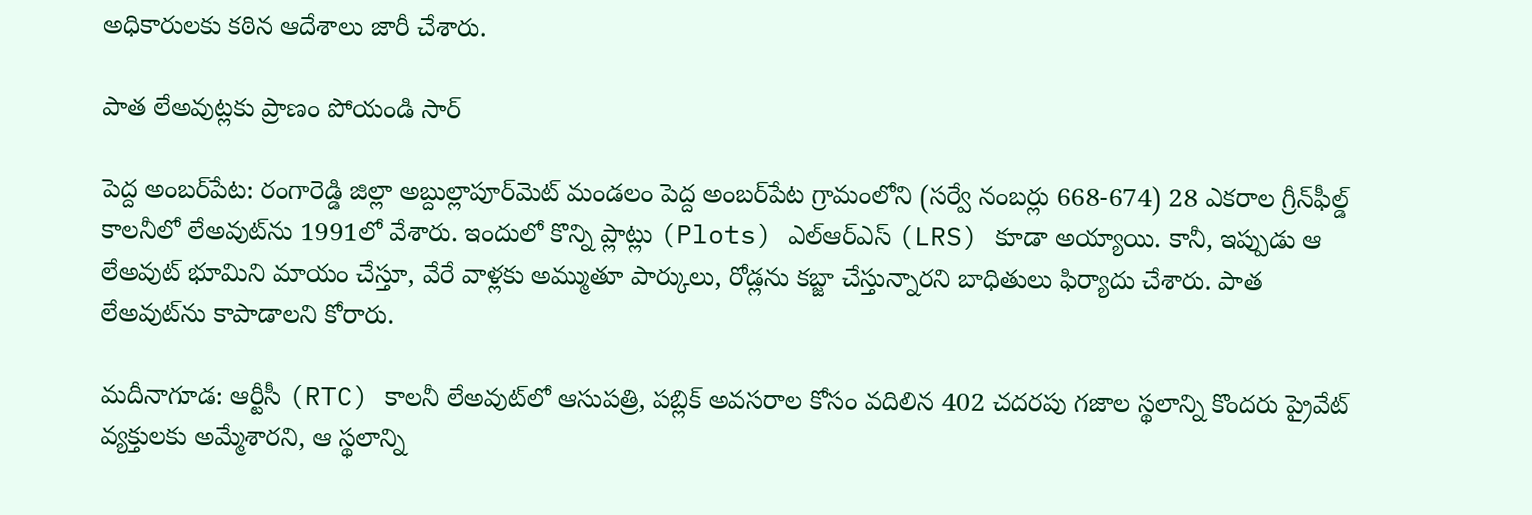అధికారులకు కఠిన ఆదేశాలు జారీ చేశారు.

పాత లేఅవుట్లకు ప్రాణం పోయండి సార్

పెద్ద అంబర్‌పేట: రంగారెడ్డి జిల్లా అబ్దుల్లాపూర్‌మెట్ మండలం పెద్ద అంబర్‌పేట గ్రామంలోని (సర్వే నంబర్లు 668-674) 28 ఎకరాల గ్రీన్‌ఫీల్డ్ కాలనీలో లేఅవుట్‌ను 1991లో వేశారు. ఇందులో కొన్ని ప్లాట్లు (Plots) ఎల్ఆర్ఎస్ (LRS) కూడా అయ్యాయి. కానీ, ఇప్పుడు ఆ లేఅవుట్ భూమిని మాయం చేస్తూ, వేరే వాళ్లకు అమ్ముతూ పార్కులు, రోడ్లను కబ్జా చేస్తున్నారని బాధితులు ఫిర్యాదు చేశారు. పాత లేఅవుట్‌ను కాపాడాలని కోరారు.

మదీనాగూడ: ఆర్టీసీ (RTC) కాలనీ లేఅవుట్‌లో ఆసుపత్రి, పబ్లిక్ అవసరాల కోసం వదిలిన 402 చదరపు గజాల స్థలాన్ని కొందరు ప్రైవేట్ వ్యక్తులకు అమ్మేశారని, ఆ స్థలాన్ని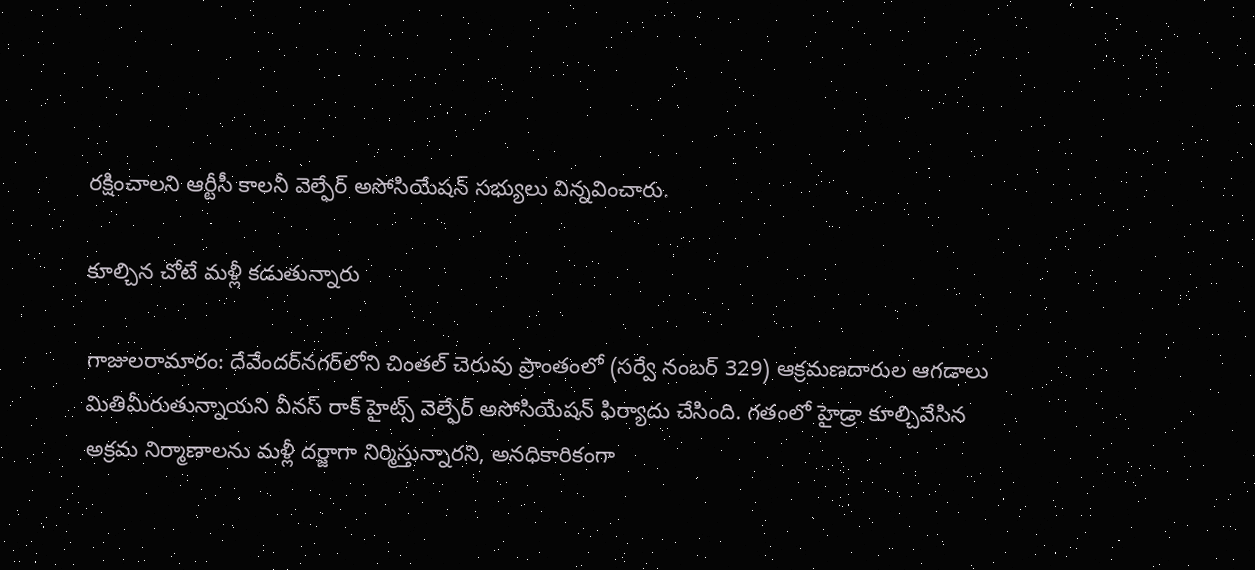రక్షించాలని ఆర్టీసీ కాలనీ వెల్ఫేర్ అసోసియేషన్ సభ్యులు విన్నవించారు.

కూల్చిన చోటే మళ్లీ కడుతున్నారు

గాజులరామారం: దేవేందర్‌నగర్‌లోని చింతల్ చెరువు ప్రాంతంలో (సర్వే నంబర్ 329) ఆక్రమణదారుల ఆగడాలు మితిమీరుతున్నాయని వీనస్ రాక్ హైట్స్ వెల్ఫేర్ అసోసియేషన్ ఫిర్యాదు చేసింది. గతంలో హైడ్రా కూల్చివేసిన అక్రమ నిర్మాణాలను మళ్లీ దర్జాగా నిర్మిస్తున్నారని, అనధికారికంగా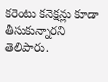కరెంటు కనెక్షన్లు కూడా తీసుకున్నారని తెలిపారు.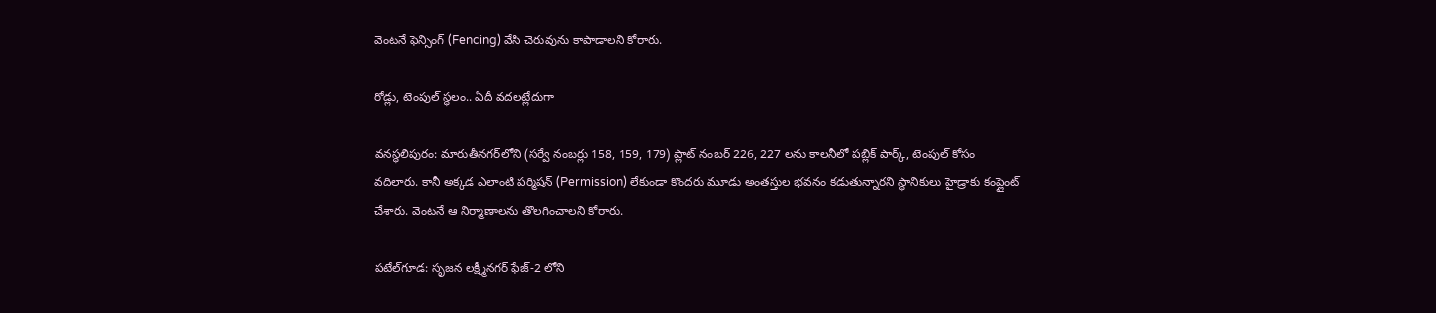వెంటనే ఫెన్సింగ్ (Fencing) వేసి చెరువును కాపాడాలని కోరారు.

రోడ్లు, టెంపుల్ స్థలం.. ఏదీ వదలట్లేదుగా

వనస్థలిపురం: మారుతీనగర్‌లోని (సర్వే నంబర్లు 158, 159, 179) ప్లాట్ నంబర్ 226, 227 లను కాలనీలో పబ్లిక్ పార్క్, టెంపుల్ కోసం వదిలారు. కానీ అక్కడ ఎలాంటి పర్మిషన్ (Permission) లేకుండా కొందరు మూడు అంతస్తుల భవనం కడుతున్నారని స్థానికులు హైడ్రాకు కంప్లైంట్ చేశారు. వెంటనే ఆ నిర్మాణాలను తొలగించాలని కోరారు.

పటేల్‌గూడ: సృజన లక్ష్మీనగర్ ఫేజ్-2 లోని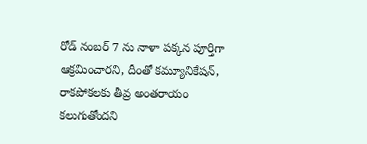రోడ్ నంబర్ 7 ను నాళా పక్కన పూర్తిగా ఆక్రమించారని, దీంతో కమ్యూనికేషన్, రాకపోకలకు తీవ్ర అంతరాయం కలుగుతోందని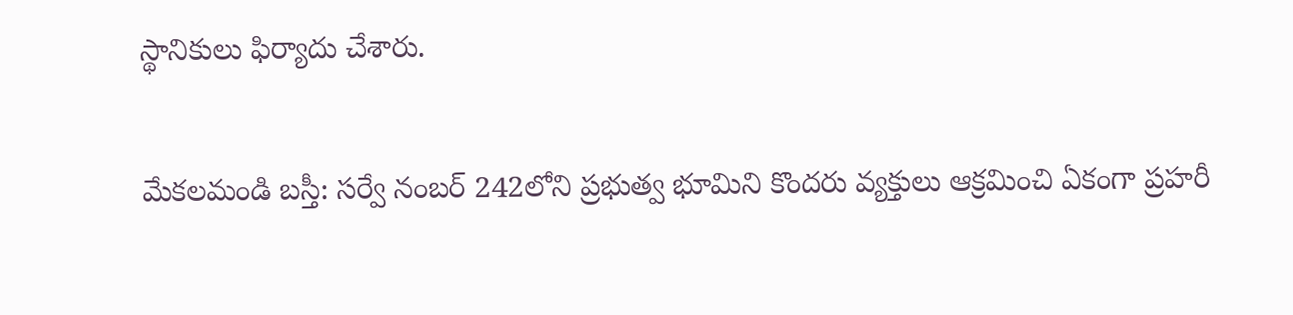స్థానికులు ఫిర్యాదు చేశారు.

మేకలమండి బస్తీ: సర్వే నంబర్ 242లోని ప్రభుత్వ భూమిని కొందరు వ్యక్తులు ఆక్రమించి ఏకంగా ప్రహరీ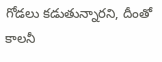గోడలు కడుతున్నారని, దీంతో కాలనీ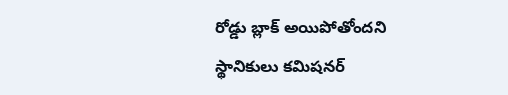రోడ్డు బ్లాక్ అయిపోతోందని స్థానికులు కమిషనర్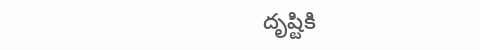దృష్టికి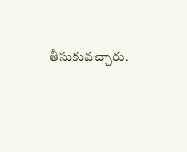తీసుకువచ్చారు.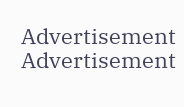Advertisement
Advertisement